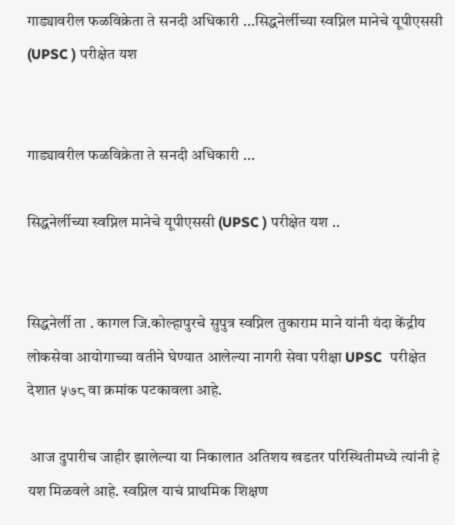गाड्यावरील फळविक्रेता ते सनदी अधिकारी ...सिद्धनेर्लीच्या स्वप्निल मानेचे यूपीएससी (UPSC ) परीक्षेत यश


गाड्यावरील फळविक्रेता ते सनदी अधिकारी ...

सिद्धनेर्लीच्या स्वप्निल मानेचे यूपीएससी (UPSC ) परीक्षेत यश ..


सिद्धनेर्ली ता . कागल जि.कोल्हापुरचे सुपुत्र स्वप्निल तुकाराम माने यांनी यंदा केंद्रीय लोकसेवा आयोगाच्या वतीने घेण्यात आलेल्या नागरी सेवा परीक्षा UPSC  परीक्षेत देशात ५७८ वा क्रमांक पटकावला आहे.

 आज दुपारीच जाहीर झालेल्या या निकालात अतिशय खडतर परिस्थितीमध्ये त्यांनी हे यश मिळवले आहे. स्वप्निल याचं प्राथमिक शिक्षण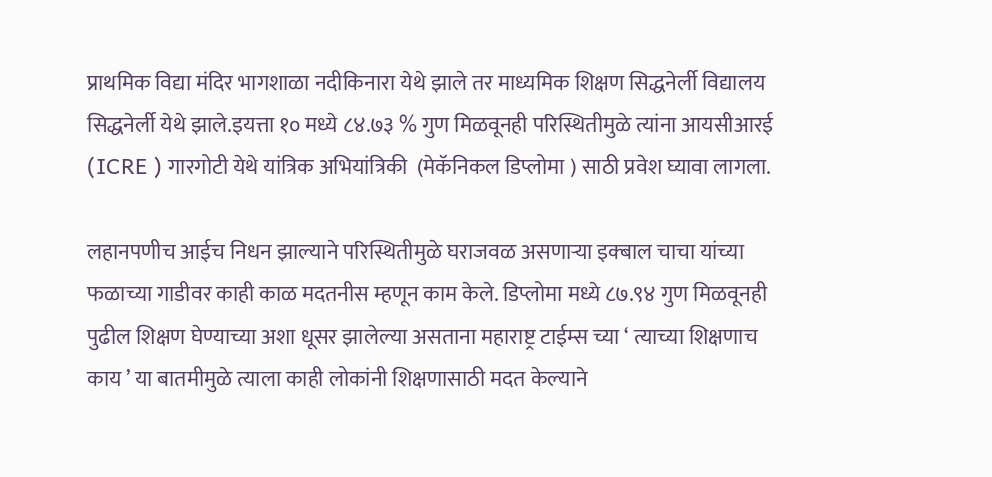प्राथमिक विद्या मंदिर भागशाळा नदीकिनारा येथे झाले तर माध्यमिक शिक्षण सिद्धनेर्ली विद्यालय सिद्धनेर्ली येथे झाले.इयत्ता १० मध्ये ८४.७३ % गुण मिळवूनही परिस्थितीमुळे त्यांना आयसीआरई (ICRE ) गारगोटी येथे यांत्रिक अभियांत्रिकी  (मेकॅनिकल डिप्लोमा ) साठी प्रवेश घ्यावा लागला.

लहानपणीच आईच निधन झाल्याने परिस्थितीमुळे घराजवळ असणाऱ्या इक्बाल चाचा यांच्या फळाच्या गाडीवर काही काळ मदतनीस म्हणून काम केले. डिप्लोमा मध्ये ८७.९४ गुण मिळवूनही पुढील शिक्षण घेण्याच्या अशा धूसर झालेल्या असताना महाराष्ट्र टाईम्स च्या ‘ त्याच्या शिक्षणाच काय ’ या बातमीमुळे त्याला काही लोकांनी शिक्षणासाठी मदत केल्याने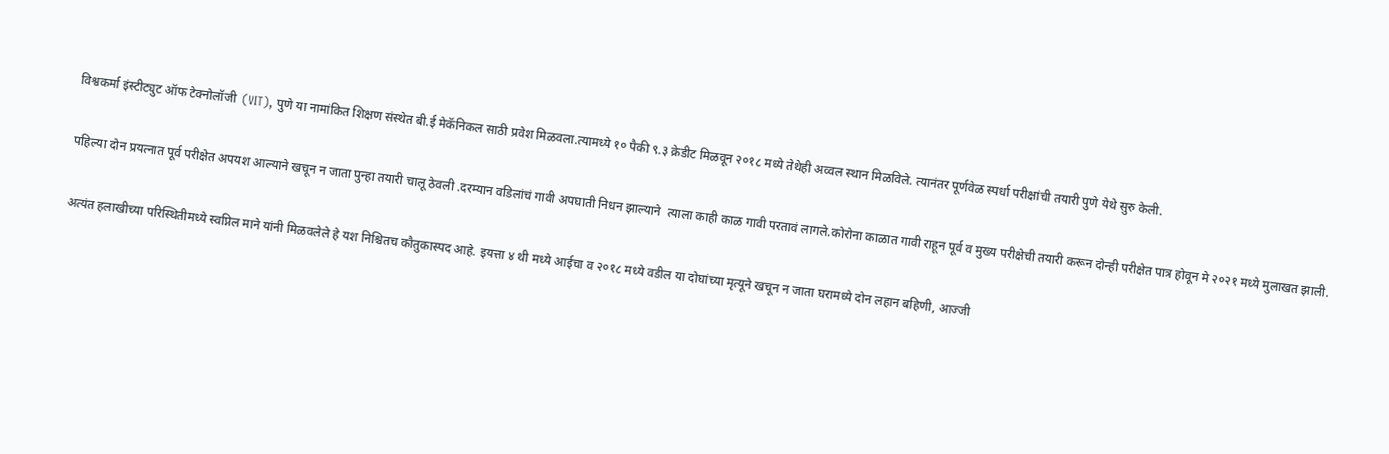विश्वकर्मा इंस्टीट्युट ऑफ टेक्नोलॉजी  (VIT), पुणे या नामांकित शिक्षण संस्थेत बी.ई मेकॅनिकल साठी प्रवेश मिळवला.त्यामध्ये १० पैकी ९.३ क्रेडीट मिळवून २०१८ मध्ये तेथेही अव्वल स्थान मिळविले. त्यानंतर पूर्णवेळ स्पर्धा परीक्षांची तयारी पुणे येथे सुरु केली.

पहिल्या दोन प्रयत्नात पूर्व परीक्षेत अपयश आल्याने खचून न जाता पुन्हा तयारी चालू ठेवली .दरम्यान वडिलांचं गावी अपघाती निधन झाल्याने  त्याला काही काळ गावी परतावं लागले.कोरोना काळात गावी राहून पूर्व व मुख्य परीक्षेची तयारी करून दोन्ही परीक्षेत पात्र होवून मे २०२१ मध्ये मुलाखत झाली.

अत्यंत हलाखीच्या परिस्थितीमध्ये स्वप्निल माने यांनी मिळवलेले हे यश निश्चितच कौतुकास्पद आहे. इयत्ता ४ थी मध्ये आईचा व २०१८ मध्ये वडील या दोघांच्या मृत्यूने खचून न जाता घरामध्ये दोन लहान बहिणी, आज्जी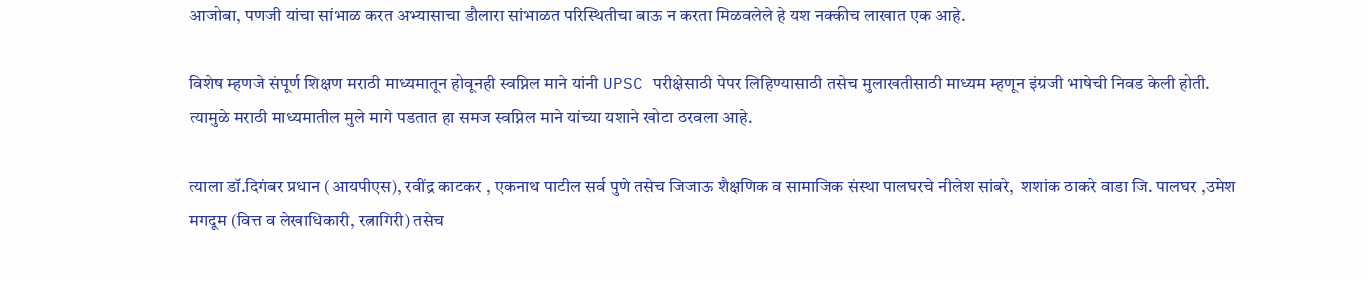आजोबा, पणजी यांचा सांभाळ करत अभ्यासाचा डौलारा सांभाळत परिस्थितीचा बाऊ न करता मिळवलेले हे यश नक्कीच लाखात एक आहे.

विशेष म्हणजे संपूर्ण शिक्षण मराठी माध्यमातून होवूनही स्वप्निल माने यांनी UPSC परीक्षेसाठी पेपर लिहिण्यासाठी तसेच मुलाखतीसाठी माध्यम म्हणून इंग्रजी भाषेची निवड केली होती. त्यामुळे मराठी माध्यमातील मुले मागे पडतात हा समज स्वप्निल माने यांच्या यशाने खोटा ठरवला आहे.

त्याला डॉ.दिगंबर प्रधान (आयपीएस), रवींद्र काटकर , एकनाथ पाटील सर्व पुणे तसेच जिजाऊ शैक्षणिक व सामाजिक संस्था पालघरचे नीलेश सांबरे,  शशांक ठाकरे वाडा जि. पालघर ,उमेश मगदूम (वित्त व लेखाधिकारी, रत्नागिरी) तसेच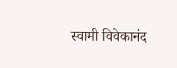स्वामी विवेकानंद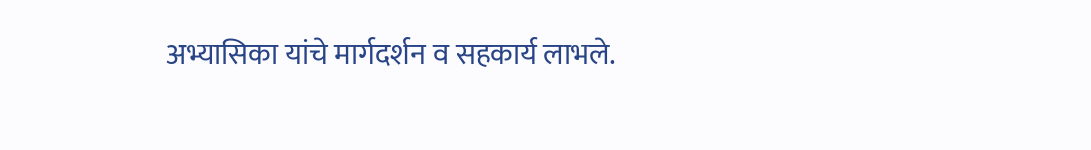अभ्यासिका यांचे मार्गदर्शन व सहकार्य लाभले.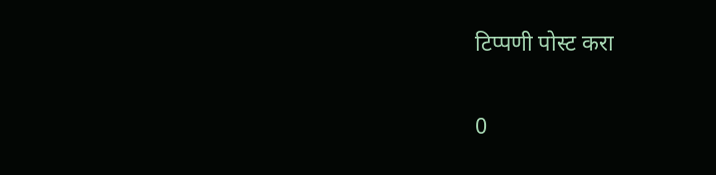टिप्पणी पोस्ट करा

0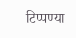टिप्पण्या